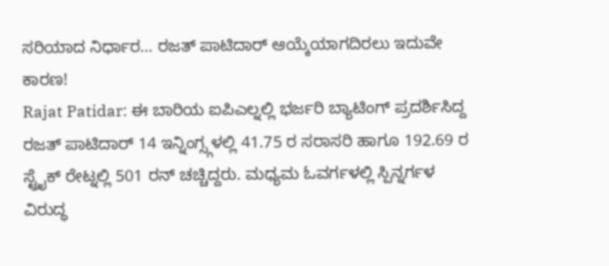ಸರಿಯಾದ ನಿರ್ಧಾರ… ರಜತ್ ಪಾಟಿದಾರ್ ಆಯ್ಕೆಯಾಗದಿರಲು ಇದುವೇ ಕಾರಣ!
Rajat Patidar: ಈ ಬಾರಿಯ ಐಪಿಎಲ್ನಲ್ಲಿ ಭರ್ಜರಿ ಬ್ಯಾಟಿಂಗ್ ಪ್ರದರ್ಶಿಸಿದ್ದ ರಜತ್ ಪಾಟಿದಾರ್ 14 ಇನ್ನಿಂಗ್ಸ್ಗಳಲ್ಲಿ 41.75 ರ ಸರಾಸರಿ ಹಾಗೂ 192.69 ರ ಸ್ಟ್ರೈಕ್ ರೇಟ್ನಲ್ಲಿ 501 ರನ್ ಚಚ್ಚಿದ್ದರು. ಮಧ್ಯಮ ಓವರ್ಗಳಲ್ಲಿ ಸ್ಪಿನ್ನರ್ಗಳ ವಿರುದ್ಧ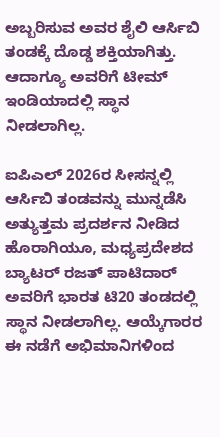ಅಬ್ಬರಿಸುವ ಅವರ ಶೈಲಿ ಆರ್ಸಿಬಿ ತಂಡಕ್ಕೆ ದೊಡ್ಡ ಶಕ್ತಿಯಾಗಿತ್ತು. ಆದಾಗ್ಯೂ ಅವರಿಗೆ ಟೀಮ್ ಇಂಡಿಯಾದಲ್ಲಿ ಸ್ಥಾನ ನೀಡಲಾಗಿಲ್ಲ.

ಐಪಿಎಲ್ 2026ರ ಸೀಸನ್ನಲ್ಲಿ ಆರ್ಸಿಬಿ ತಂಡವನ್ನು ಮುನ್ನಡೆಸಿ ಅತ್ಯುತ್ತಮ ಪ್ರದರ್ಶನ ನೀಡಿದ ಹೊರಾಗಿಯೂ, ಮಧ್ಯಪ್ರದೇಶದ ಬ್ಯಾಟರ್ ರಜತ್ ಪಾಟಿದಾರ್ ಅವರಿಗೆ ಭಾರತ ಟಿ20 ತಂಡದಲ್ಲಿ ಸ್ಥಾನ ನೀಡಲಾಗಿಲ್ಲ. ಆಯ್ಕೆಗಾರರ ಈ ನಡೆಗೆ ಅಭಿಮಾನಿಗಳಿಂದ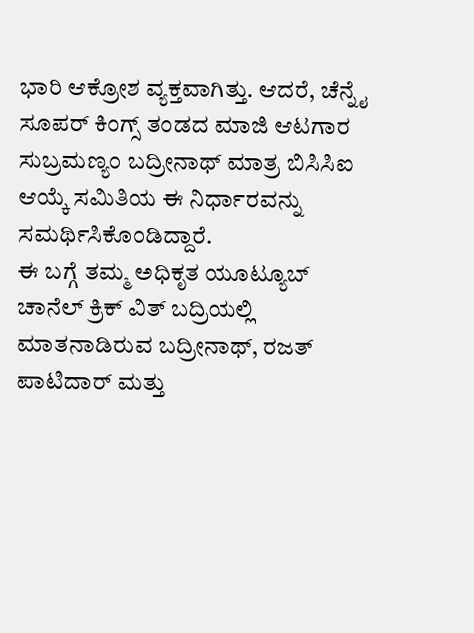ಭಾರಿ ಆಕ್ರೋಶ ವ್ಯಕ್ತವಾಗಿತ್ತು. ಆದರೆ, ಚೆನ್ನೈ ಸೂಪರ್ ಕಿಂಗ್ಸ್ ತಂಡದ ಮಾಜಿ ಆಟಗಾರ ಸುಬ್ರಮಣ್ಯಂ ಬದ್ರೀನಾಥ್ ಮಾತ್ರ ಬಿಸಿಸಿಐ ಆಯ್ಕೆ ಸಮಿತಿಯ ಈ ನಿರ್ಧಾರವನ್ನು ಸಮರ್ಥಿಸಿಕೊಂಡಿದ್ದಾರೆ.
ಈ ಬಗ್ಗೆ ತಮ್ಮ ಅಧಿಕೃತ ಯೂಟ್ಯೂಬ್ ಚಾನೆಲ್ ಕ್ರಿಕ್ ವಿತ್ ಬದ್ರಿಯಲ್ಲಿ ಮಾತನಾಡಿರುವ ಬದ್ರೀನಾಥ್, ರಜತ್ ಪಾಟಿದಾರ್ ಮತ್ತು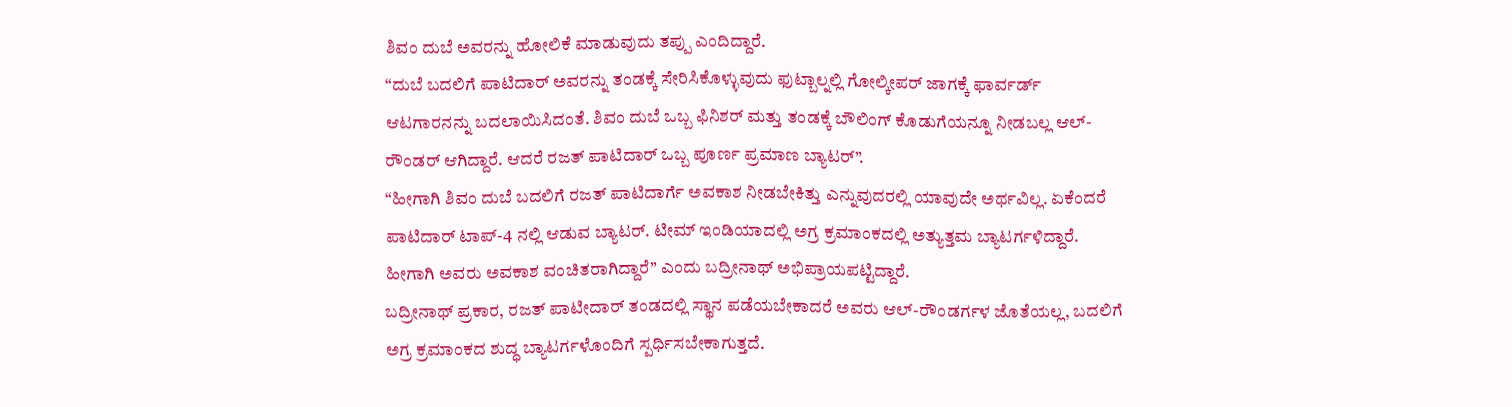ಶಿವಂ ದುಬೆ ಅವರನ್ನು ಹೋಲಿಕೆ ಮಾಡುವುದು ತಪ್ಪು ಎಂದಿದ್ದಾರೆ.
“ದುಬೆ ಬದಲಿಗೆ ಪಾಟಿದಾರ್ ಅವರನ್ನು ತಂಡಕ್ಕೆ ಸೇರಿಸಿಕೊಳ್ಳುವುದು ಫುಟ್ಬಾಲ್ನಲ್ಲಿ ಗೋಲ್ಕೀಪರ್ ಜಾಗಕ್ಕೆ ಫಾರ್ವರ್ಡ್ ಆಟಗಾರನನ್ನು ಬದಲಾಯಿಸಿದಂತೆ. ಶಿವಂ ದುಬೆ ಒಬ್ಬ ಫಿನಿಶರ್ ಮತ್ತು ತಂಡಕ್ಕೆ ಬೌಲಿಂಗ್ ಕೊಡುಗೆಯನ್ನೂ ನೀಡಬಲ್ಲ ಆಲ್-ರೌಂಡರ್ ಆಗಿದ್ದಾರೆ. ಆದರೆ ರಜತ್ ಪಾಟಿದಾರ್ ಒಬ್ಬ ಪೂರ್ಣ ಪ್ರಮಾಣ ಬ್ಯಾಟರ್”.
“ಹೀಗಾಗಿ ಶಿವಂ ದುಬೆ ಬದಲಿಗೆ ರಜತ್ ಪಾಟಿದಾರ್ಗೆ ಅವಕಾಶ ನೀಡಬೇಕಿತ್ತು ಎನ್ನುವುದರಲ್ಲಿ ಯಾವುದೇ ಅರ್ಥವಿಲ್ಲ. ಏಕೆಂದರೆ ಪಾಟಿದಾರ್ ಟಾಪ್-4 ನಲ್ಲಿ ಆಡುವ ಬ್ಯಾಟರ್. ಟೀಮ್ ಇಂಡಿಯಾದಲ್ಲಿ ಅಗ್ರ ಕ್ರಮಾಂಕದಲ್ಲಿ ಅತ್ಯುತ್ತಮ ಬ್ಯಾಟರ್ಗಳಿದ್ದಾರೆ. ಹೀಗಾಗಿ ಅವರು ಅವಕಾಶ ವಂಚಿತರಾಗಿದ್ದಾರೆ” ಎಂದು ಬದ್ರೀನಾಥ್ ಅಭಿಪ್ರಾಯಪಟ್ಟಿದ್ದಾರೆ.
ಬದ್ರೀನಾಥ್ ಪ್ರಕಾರ, ರಜತ್ ಪಾಟೀದಾರ್ ತಂಡದಲ್ಲಿ ಸ್ಥಾನ ಪಡೆಯಬೇಕಾದರೆ ಅವರು ಆಲ್-ರೌಂಡರ್ಗಳ ಜೊತೆಯಲ್ಲ, ಬದಲಿಗೆ ಅಗ್ರ ಕ್ರಮಾಂಕದ ಶುದ್ಧ ಬ್ಯಾಟರ್ಗಳೊಂದಿಗೆ ಸ್ಪರ್ಧಿಸಬೇಕಾಗುತ್ತದೆ.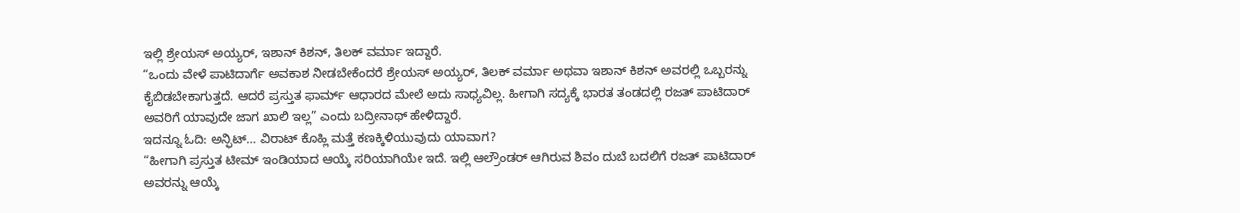ಇಲ್ಲಿ ಶ್ರೇಯಸ್ ಅಯ್ಯರ್, ಇಶಾನ್ ಕಿಶನ್, ತಿಲಕ್ ವರ್ಮಾ ಇದ್ದಾರೆ.
“ಒಂದು ವೇಳೆ ಪಾಟಿದಾರ್ಗೆ ಅವಕಾಶ ನೀಡಬೇಕೆಂದರೆ ಶ್ರೇಯಸ್ ಅಯ್ಯರ್, ತಿಲಕ್ ವರ್ಮಾ ಅಥವಾ ಇಶಾನ್ ಕಿಶನ್ ಅವರಲ್ಲಿ ಒಬ್ಬರನ್ನು ಕೈಬಿಡಬೇಕಾಗುತ್ತದೆ. ಆದರೆ ಪ್ರಸ್ತುತ ಫಾರ್ಮ್ ಆಧಾರದ ಮೇಲೆ ಅದು ಸಾಧ್ಯವಿಲ್ಲ. ಹೀಗಾಗಿ ಸದ್ಯಕ್ಕೆ ಭಾರತ ತಂಡದಲ್ಲಿ ರಜತ್ ಪಾಟಿದಾರ್ ಅವರಿಗೆ ಯಾವುದೇ ಜಾಗ ಖಾಲಿ ಇಲ್ಲ” ಎಂದು ಬದ್ರೀನಾಥ್ ಹೇಳಿದ್ದಾರೆ.
ಇದನ್ನೂ ಓದಿ: ಅನ್ಫಿಟ್… ವಿರಾಟ್ ಕೊಹ್ಲಿ ಮತ್ತೆ ಕಣಕ್ಕಿಳಿಯುವುದು ಯಾವಾಗ?
“ಹೀಗಾಗಿ ಪ್ರಸ್ತುತ ಟೀಮ್ ಇಂಡಿಯಾದ ಆಯ್ಕೆ ಸರಿಯಾಗಿಯೇ ಇದೆ. ಇಲ್ಲಿ ಆಲ್ರೌಂಡರ್ ಆಗಿರುವ ಶಿವಂ ದುಬೆ ಬದಲಿಗೆ ರಜತ್ ಪಾಟಿದಾರ್ ಅವರನ್ನು ಆಯ್ಕೆ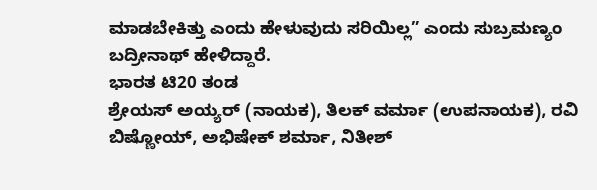ಮಾಡಬೇಕಿತ್ತು ಎಂದು ಹೇಳುವುದು ಸರಿಯಿಲ್ಲ” ಎಂದು ಸುಬ್ರಮಣ್ಯಂ ಬದ್ರೀನಾಥ್ ಹೇಳಿದ್ದಾರೆ.
ಭಾರತ ಟಿ20 ತಂಡ
ಶ್ರೇಯಸ್ ಅಯ್ಯರ್ (ನಾಯಕ), ತಿಲಕ್ ವರ್ಮಾ (ಉಪನಾಯಕ), ರವಿ ಬಿಷ್ಣೋಯ್, ಅಭಿಷೇಕ್ ಶರ್ಮಾ, ನಿತೀಶ್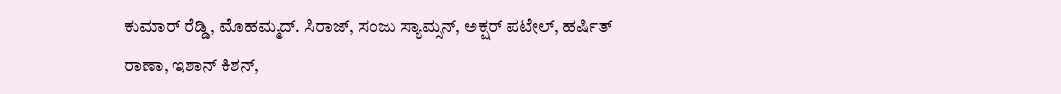ಕುಮಾರ್ ರೆಡ್ಡಿ, ಮೊಹಮ್ಮದ್. ಸಿರಾಜ್, ಸಂಜು ಸ್ಯಾಮ್ಸನ್, ಅಕ್ಷರ್ ಪಟೇಲ್, ಹರ್ಷಿತ್ ರಾಣಾ, ಇಶಾನ್ ಕಿಶನ್,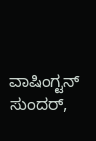ವಾಷಿಂಗ್ಟನ್ ಸುಂದರ್,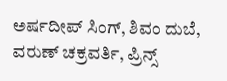ಅರ್ಷದೀಪ್ ಸಿಂಗ್, ಶಿವಂ ದುಬೆ, ವರುಣ್ ಚಕ್ರವರ್ತಿ, ಪ್ರಿನ್ಸ್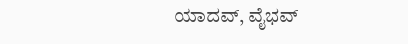ಯಾದವ್, ವೈಭವ್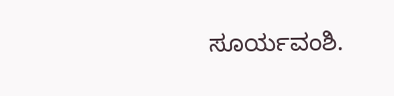ಸೂರ್ಯವಂಶಿ.